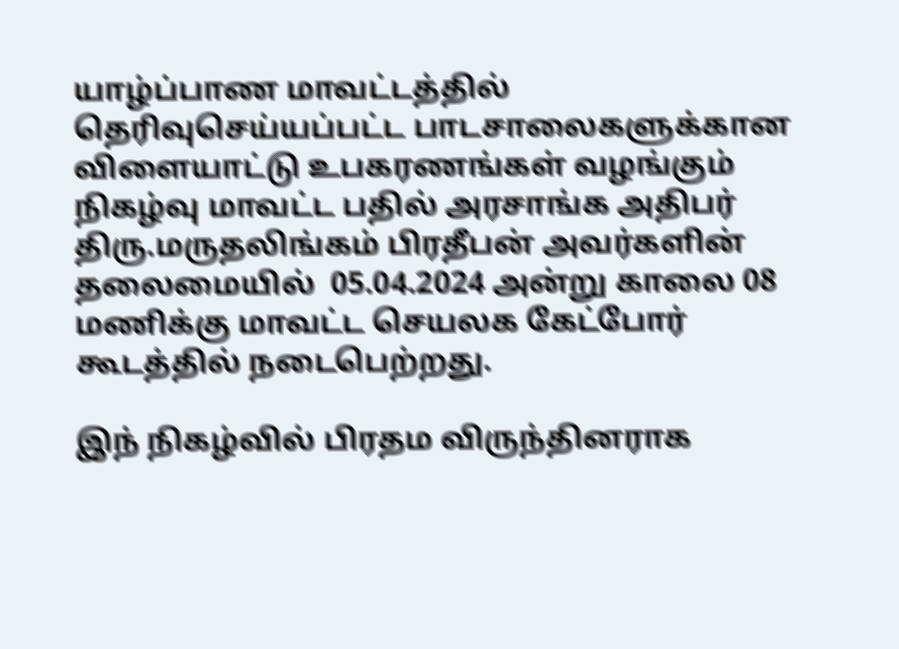யாழ்ப்பாண மாவட்டத்தில் தெரிவுசெய்யப்பட்ட பாடசாலைகளுக்கான விளையாட்டு உபகரணங்கள் வழங்கும் நிகழ்வு மாவட்ட பதில் அரசாங்க அதிபர் திரு.மருதலிங்கம் பிரதீபன் அவர்களின் தலைமையில்  05.04.2024 அன்று காலை 08 மணிக்கு மாவட்ட செயலக கேட்போர் கூடத்தில் நடைபெற்றது.

இந் நிகழ்வில் பிரதம விருந்தினராக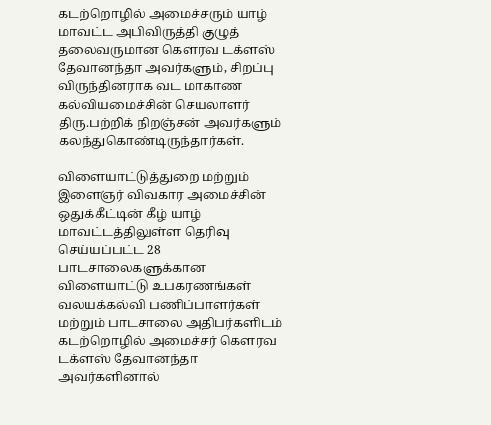கடற்றொழில் அமைச்சரும் யாழ் மாவட்ட அபிவிருத்தி குழுத் தலைவருமான கௌரவ டக்ளஸ் தேவானந்தா அவர்களும், சிறப்பு விருந்தினராக வட மாகாண கல்வியமைச்சின் செயலாளர் திரு.பற்றிக் நிறஞ்சன் அவர்களும் கலந்துகொண்டிருந்தார்கள்.

விளையாட்டுத்துறை மற்றும் இளைஞர் விவகார அமைச்சின் ஒதுக்கீட்டின் கீழ் யாழ் மாவட்டத்திலுள்ள தெரிவு செய்யப்பட்ட 28 பாடசாலைகளுக்கான விளையாட்டு உபகரணங்கள் வலயக்கல்வி பணிப்பாளர்கள் மற்றும் பாடசாலை அதிபர்களிடம் கடற்றொழில் அமைச்சர் கௌரவ டக்ளஸ் தேவானந்தா அவர்களினால்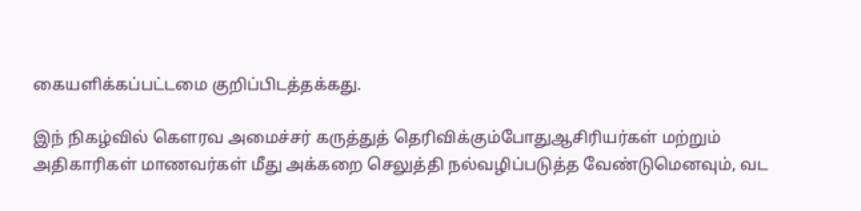கையளிக்கப்பட்டமை குறிப்பிடத்தக்கது.

இந் நிகழ்வில் கௌரவ அமைச்சர் கருத்துத் தெரிவிக்கும்போதுஆசிரியர்கள் மற்றும் அதிகாரிகள் மாணவர்கள் மீது அக்கறை செலுத்தி நல்வழிப்படுத்த வேண்டுமெனவும், வட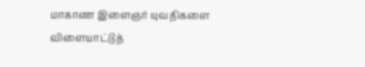மாகாண இளைஞர் யுவதிகளை விளையாட்டுத்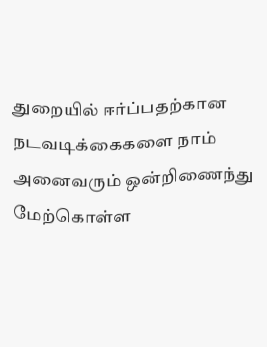துறையில் ஈர்ப்பதற்கான நடவடிக்கைகளை நாம் அனைவரும் ஒன்றிணைந்து மேற்கொள்ள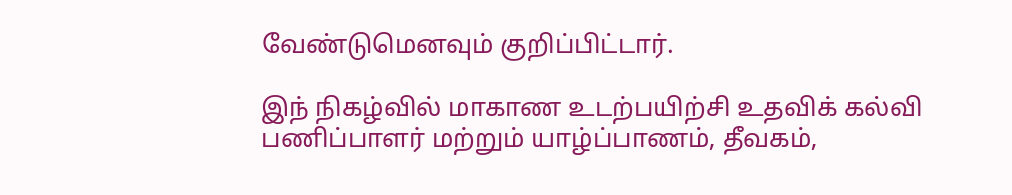வேண்டுமெனவும் குறிப்பிட்டார்.

இந் நிகழ்வில் மாகாண உடற்பயிற்சி உதவிக் கல்வி பணிப்பாளர் மற்றும் யாழ்ப்பாணம், தீவகம்,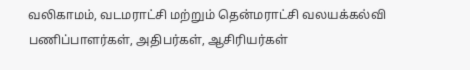வலிகாமம், வடமராட்சி மற்றும் தென்மராட்சி வலயக்கல்வி பணிப்பாளர்கள், அதிபர்கள், ஆசிரியர்கள்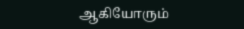ஆகியோரும்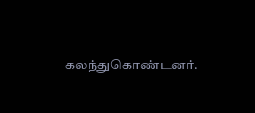கலந்துகொண்டனர்.